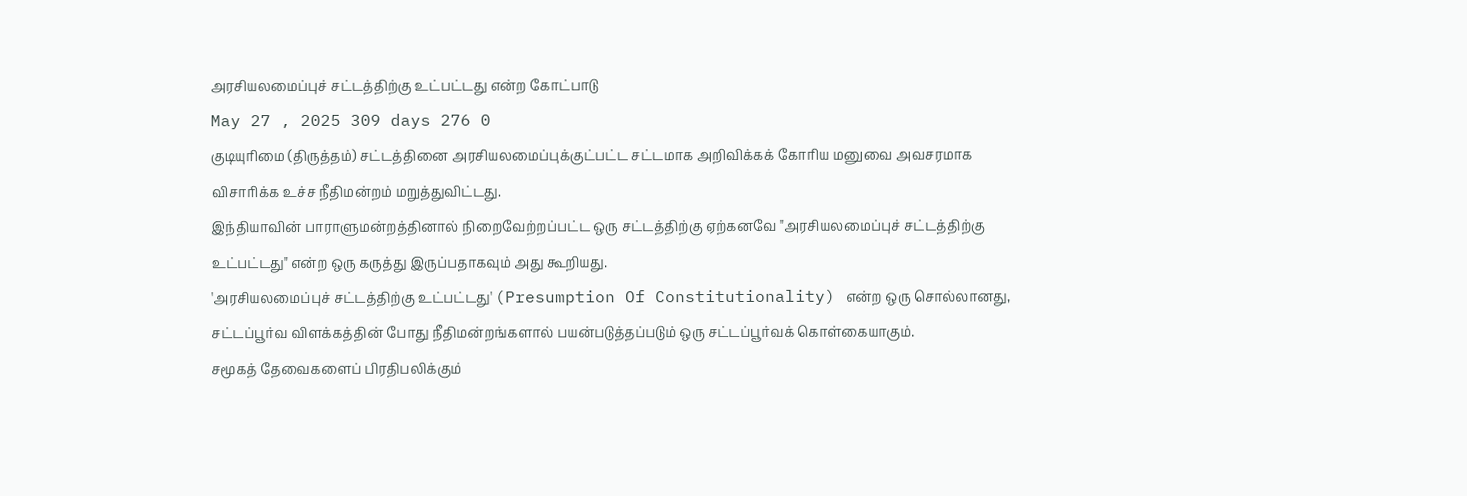அரசியலமைப்புச் சட்டத்திற்கு உட்பட்டது என்ற கோட்பாடு
May 27 , 2025 309 days 276 0
குடியுரிமை (திருத்தம்) சட்டத்தினை அரசியலமைப்புக்குட்பட்ட சட்டமாக அறிவிக்கக் கோரிய மனுவை அவசரமாக விசாரிக்க உச்ச நீதிமன்றம் மறுத்துவிட்டது.
இந்தியாவின் பாராளுமன்றத்தினால் நிறைவேற்றப்பட்ட ஒரு சட்டத்திற்கு ஏற்கனவே "அரசியலமைப்புச் சட்டத்திற்கு உட்பட்டது" என்ற ஒரு கருத்து இருப்பதாகவும் அது கூறியது.
'அரசியலமைப்புச் சட்டத்திற்கு உட்பட்டது' (Presumption Of Constitutionality) என்ற ஒரு சொல்லானது, சட்டப்பூர்வ விளக்கத்தின் போது நீதிமன்றங்களால் பயன்படுத்தப்படும் ஒரு சட்டப்பூர்வக் கொள்கையாகும்.
சமூகத் தேவைகளைப் பிரதிபலிக்கும்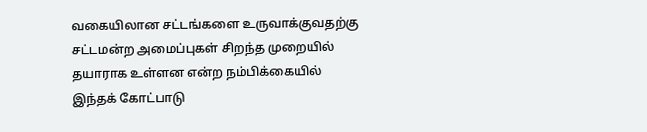வகையிலான சட்டங்களை உருவாக்குவதற்கு சட்டமன்ற அமைப்புகள் சிறந்த முறையில் தயாராக உள்ளன என்ற நம்பிக்கையில் இந்தக் கோட்பாடு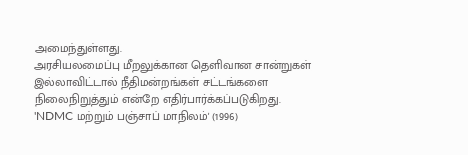அமைந்துள்ளது.
அரசியலமைப்பு மீறலுக்கான தெளிவான சான்றுகள் இல்லாவிட்டால் நீதிமன்றங்கள் சட்டங்களை நிலைநிறுத்தும் என்றே எதிர்பார்க்கப்படுகிறது.
'NDMC மற்றும் பஞ்சாப் மாநிலம்' (1996)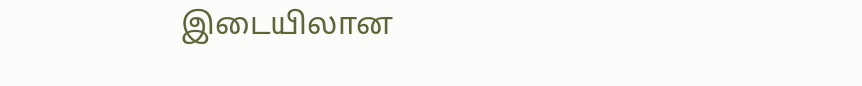இடையிலான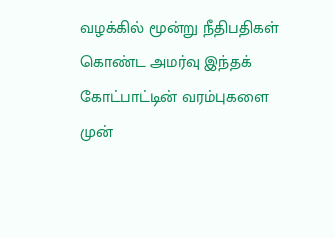வழக்கில் மூன்று நீதிபதிகள் கொண்ட அமர்வு இந்தக் கோட்பாட்டின் வரம்புகளை முன்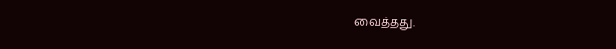வைத்தது.